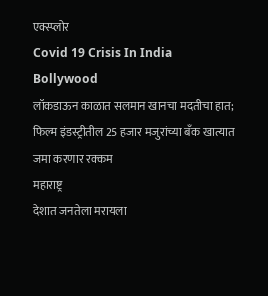एक्स्प्लोर
Covid 19 Crisis In India
Bollywood
लॉकडाऊन काळात सलमान खानचा मदतीचा हात; फिल्म इंडस्ट्रीतील 25 हजार मजुरांच्या बँक खात्यात जमा करणार रक्कम
महाराष्ट्र
देशात जनतेला मरायला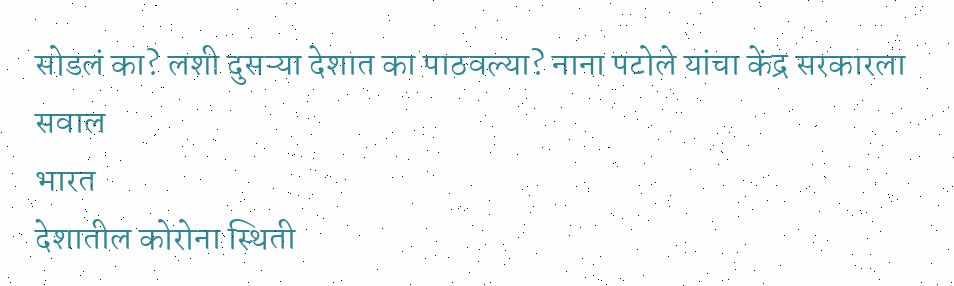सोडलं का? लशी दुसऱ्या देशात का पाठवल्या? नाना पटोले यांचा केंद्र सरकारला सवाल
भारत
देशातील कोरोना स्थिती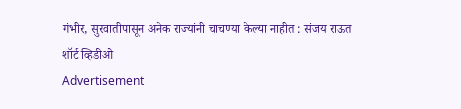गंभीर, सुरवातीपासून अनेक राज्यांनी चाचण्या केल्या नाहीत : संजय राऊत
शॉर्ट व्हिडीओ
Advertisement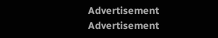Advertisement
Advertisement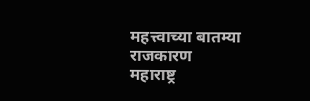महत्त्वाच्या बातम्या
राजकारण
महाराष्ट्र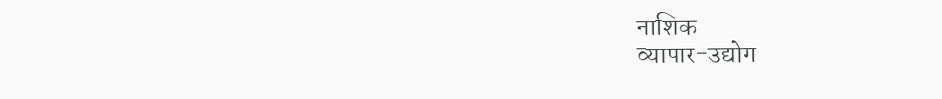नाशिक
व्यापार-उद्योग